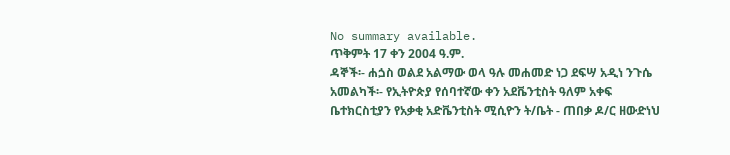No summary available.
ጥቅምት 17 ቀን 2004 ዓ.ም.
ዳኞች፡- ሐጏስ ወልደ አልማው ወላ ዓሉ መሐመድ ነጋ ደፍሣ አዲነ ንጉሴ አመልካች፡- የኢትዮጵያ የሰባተኛው ቀን አደቬንቲስት ዓለም አቀፍ ቤተክርስቲያን የአቃቂ አድቬንቲስት ሚሲዮን ት/ቤት - ጠበቃ ዶ/ር ዘውድነህ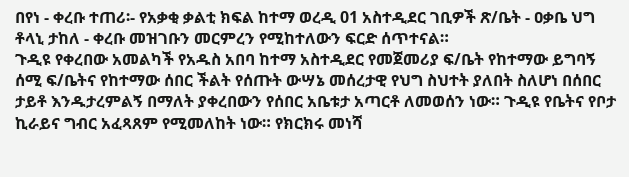በየነ - ቀረቡ ተጠሪ፡- የአቃቂ ቃልቲ ክፍል ከተማ ወረዲ 01 አስተዲደር ገቢዎች ጽ/ቤት - ዐቃቤ ህግ ቶላኒ ታከለ - ቀረቡ መዝገቡን መርምረን የሚከተለውን ፍርድ ሰጥተናል።
ጉዲዩ የቀረበው አመልካች የአዱስ አበባ ከተማ አስተዲደር የመጀመሪያ ፍ/ቤት የከተማው ይግባኝ ሰሚ ፍ/ቤትና የከተማው ሰበር ችልት የሰጡት ውሣኔ መሰረታዊ የህግ ስህተት ያለበት ስለሆነ በሰበር ታይቶ እንዱታረምልኝ በማለት ያቀረበውን የሰበር አቤቱታ አጣርቶ ለመወሰን ነው። ጉዲዩ የቤትና የቦታ ኪራይና ግብር አፈጻጸም የሚመለከት ነው። የክርክሩ መነሻ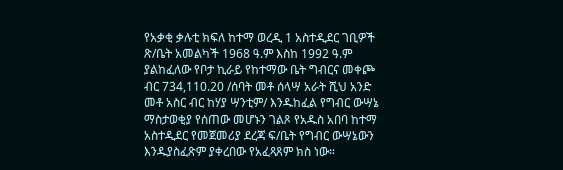የአቃቂ ቃሉቲ ክፍለ ከተማ ወረዲ 1 አስተዲደር ገቢዎች ጽ/ቤት አመልካች 1968 ዓ.ም እስከ 1992 ዓ.ም ያልከፈለው የቦታ ኪራይ የከተማው ቤት ግብርና መቀጮ ብር 734,110.20 /ሰባት መቶ ሰላሣ አራት ሺህ አንድ መቶ አስር ብር ከሃያ ሣንቲም/ እንዱከፈል የግብር ውሣኔ ማስታወቂያ የሰጠው መሆኑን ገልጾ የአዱስ አበባ ከተማ አስተዲደር የመጀመሪያ ደረጃ ፍ/ቤት የግብር ውሣኔውን እንዱያስፈጽም ያቀረበው የአፈጻጸም ክስ ነው።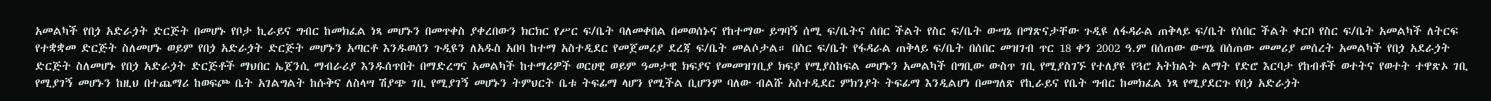አመልካች የበጏ አድራጏት ድርጅት በመሆኑ የቦታ ኪራይና ግብር ከመክፈል ነጻ መሆኑን በመጥቀስ ያቀረበውን ክርክር የሥር ፍ/ቤት ባለመቀበል በመወሰኑና የከተማው ይግባኝ ሰሚ ፍ/ቤትና ሰበር ችልት የስር ፍ/ቤት ውሣኔ በማጽናታቸው ጉዲዩ ለፋዳራል ጠቅላይ ፍ/ቤት የሰበር ችልት ቀርቦ የስር ፍ/ቤት አመልካች ለትርፍ የተቋቋመ ድርጅት ስለመሆኑ ወይም የበጏ አድራጏት ድርጅት መሆኑን አጣርቶ እንዱወሰን ጉዲዩን ለአዱስ አበባ ከተማ አስተዲደር የመጀመሪያ ደረጃ ፍ/ቤት መልሶታል። በስር ፍ/ቤት የፋዳራል ጠቅላይ ፍ/ቤት በሰበር መዝገብ ጥር 18 ቀን 2002 ዓ.ም በሰጠው ውሣኔ በሰጠው መመሪያ መሰረት አመልካች የበጏ አደራጏት ድርጅት ስለመሆኑ የበጏ አድራጏት ድርጅቶች ማህበር ኤጀንሲ ማብራሪያ እንዱሰጥበት በማድረግና አመልካች ከተማሪዎች ወርሀዊ ወይም ዓመታዊ ክፍያና የመመዝገቢያ ክፍያ የሚያስከፍል መሆኑን አመልካች በግቢው ውስጥ ገቢ የሚያስገኙ የተለያዩ የጓሮ አትክልት ልማት የድሮ እርባታ የከብቶች ወተትና የወተት ተዋጽኦ ገቢ የሚያገኝ መሆኑን ከዚህ በተጨማሪ ከወፍጮ ቤት አገልግልት ከሱቅና ለስላሣ ሽያጭ ገቢ የሚያገኝ መሆኑን ትምህርት ቤቱ ትፍፊማ ላሆን የሚችል ቢሆንም ባለው ብልሹ አስተዲደር ምክንያት ትፍፊማ እንዲልሆነ በመግለጽ የኪራይና የቤት ግብር ከመክፈል ነጻ የሚያደርጉ የበጏ አድራጏት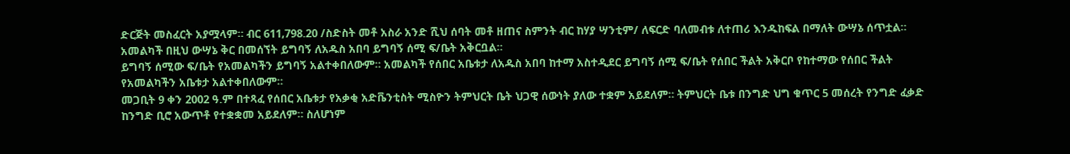ድርጅት መስፈርት አያሟላም። ብር 611,798.20 /ስድስት መቶ አስራ አንድ ሺህ ሰባት መቶ ዘጠና ስምንት ብር ከሃያ ሣንቲም/ ለፍርድ ባለመብቱ ለተጠሪ እንዱከፍል በማለት ውሣኔ ሰጥቷል።
አመልካች በዚህ ውሣኔ ቅር በመሰኘት ይግባኝ ለአዱስ አበባ ይግባኝ ሰሚ ፍ/ቤት አቅርቧል።
ይግባኝ ሰሚው ፍ/ቤት የአመልካችን ይግባኝ አልተቀበለውም። አመልካች የሰበር አቤቱታ ለአዱስ አበባ ከተማ አስተዲደር ይግባኝ ሰሚ ፍ/ቤት የሰበር ችልት አቅርቦ የከተማው የሰበር ችልት የአመልካችን አቤቱታ አልተቀበለውም።
መጋቢት 9 ቀን 2002 ዓ.ም በተጻፈ የሰበር አቤቱታ የአቃቂ አድቬንቲስት ሚስዮን ትምህርት ቤት ህጋዊ ሰውነት ያለው ተቋም አይደለም። ትምህርት ቤቱ በንግድ ህግ ቁጥር 5 መሰረት የንግድ ፈቃድ ከንግድ ቢሮ አውጥቶ የተቋቋመ አይደለም። ስለሆነም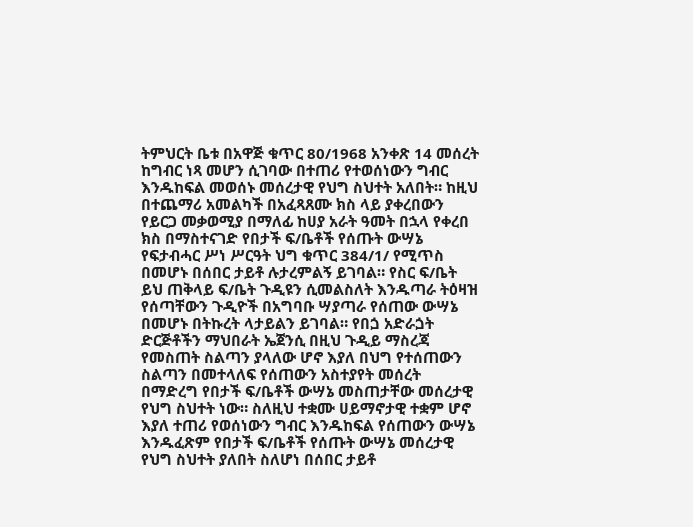ትምህርት ቤቱ በአዋጅ ቁጥር 80/1968 አንቀጽ 14 መሰረት ከግብር ነጻ መሆን ሲገባው በተጠሪ የተወሰነውን ግብር እንዱከፍል መወሰኑ መሰረታዊ የህግ ስህተት አለበት። ከዚህ በተጨማሪ አመልካች በአፈጻጸሙ ክስ ላይ ያቀረበውን የይርጋ መቃወሚያ በማለፊ ከሀያ አራት ዓመት በኋላ የቀረበ ክስ በማስተናገድ የበታች ፍ/ቤቶች የሰጡት ውሣኔ የፍታብሓር ሥነ ሥርዓት ህግ ቁጥር 384/1/ የሚጥስ በመሆኑ በሰበር ታይቶ ሉታረምልኝ ይገባል። የስር ፍ/ቤት ይህ ጠቅላይ ፍ/ቤት ጉዲዩን ሲመልስለት እንዱጣራ ትዕዛዝ የሰጣቸውን ጉዲዮች በአግባቡ ሣያጣራ የሰጠው ውሣኔ በመሆኑ በትኩረት ላታይልን ይገባል። የበጏ አድራጏት ድርጅቶችን ማህበራት ኤጀንሲ በዚህ ጉዲይ ማስረጃ የመስጠት ስልጣን ያላለው ሆኖ እያለ በህግ የተሰጠውን ስልጣን በመተላለፍ የሰጠውን አስተያየት መሰረት በማድረግ የበታች ፍ/ቤቶች ውሣኔ መስጠታቸው መሰረታዊ የህግ ስህተት ነው። ስለዚህ ተቋሙ ሀይማኖታዊ ተቋም ሆኖ እያለ ተጠሪ የወሰነውን ግብር እንዱከፍል የሰጠውን ውሣኔ እንዱፈጽም የበታች ፍ/ቤቶች የሰጡት ውሣኔ መሰረታዊ የህግ ስህተት ያለበት ስለሆነ በሰበር ታይቶ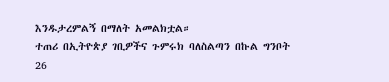እንዱታረምልኝ በማለት አመልክቷል።
ተጠሪ በኢትዮጵያ ገቢዎችና ጉምሩክ ባለስልጣን በኩል ግንቦት 26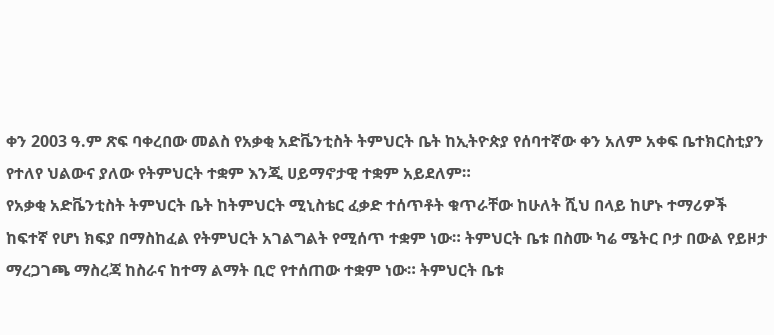ቀን 2003 ዓ.ም ጽፍ ባቀረበው መልስ የአቃቂ አድቬንቲስት ትምህርት ቤት ከኢትዮጵያ የሰባተኛው ቀን አለም አቀፍ ቤተክርስቲያን የተለየ ህልውና ያለው የትምህርት ተቋም እንጂ ሀይማኖታዊ ተቋም አይደለም።
የአቃቂ አድቬንቲስት ትምህርት ቤት ከትምህርት ሚኒስቴር ፈቃድ ተሰጥቶት ቁጥራቸው ከሁለት ሺህ በላይ ከሆኑ ተማሪዎች ከፍተኛ የሆነ ክፍያ በማስከፈል የትምህርት አገልግልት የሚሰጥ ተቋም ነው። ትምህርት ቤቱ በስሙ ካሬ ሜትር ቦታ በውል የይዞታ ማረጋገጫ ማስረጃ ከስራና ከተማ ልማት ቢሮ የተሰጠው ተቋም ነው። ትምህርት ቤቱ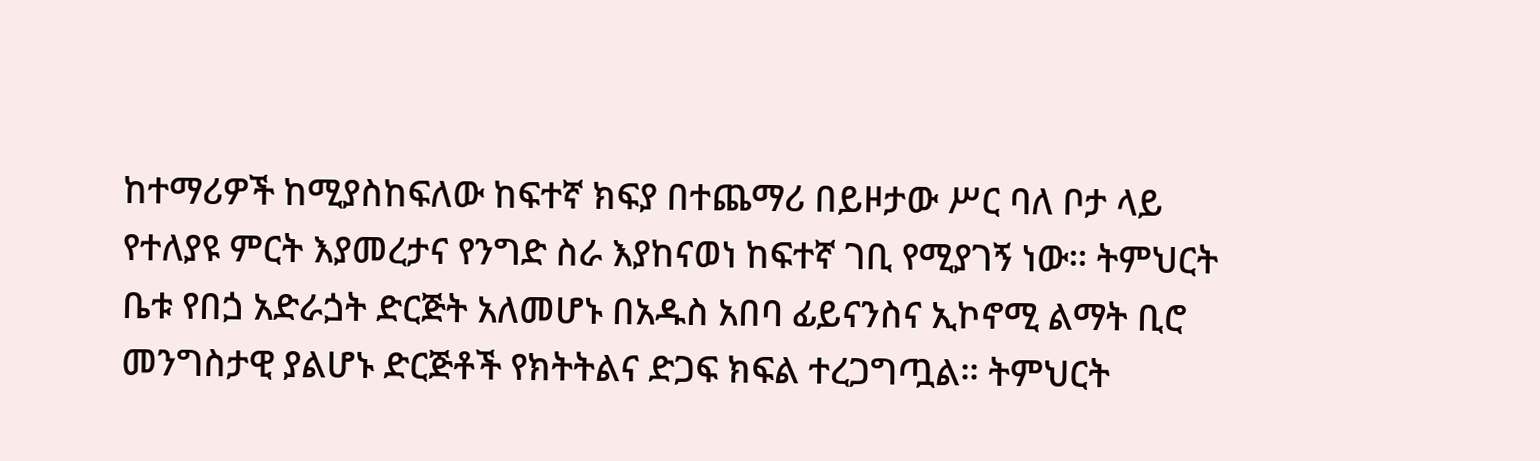ከተማሪዎች ከሚያስከፍለው ከፍተኛ ክፍያ በተጨማሪ በይዞታው ሥር ባለ ቦታ ላይ የተለያዩ ምርት እያመረታና የንግድ ስራ እያከናወነ ከፍተኛ ገቢ የሚያገኝ ነው። ትምህርት ቤቱ የበጏ አድራጏት ድርጅት አለመሆኑ በአዱስ አበባ ፊይናንስና ኢኮኖሚ ልማት ቢሮ መንግስታዊ ያልሆኑ ድርጅቶች የክትትልና ድጋፍ ክፍል ተረጋግጧል። ትምህርት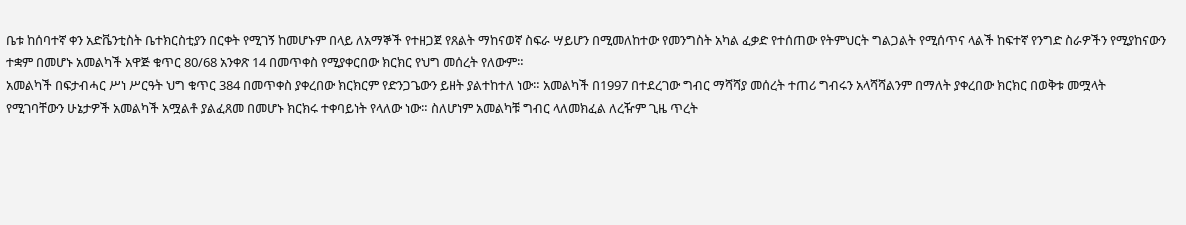ቤቱ ከሰባተኛ ቀን አድቬንቲስት ቤተክርስቲያን በርቀት የሚገኝ ከመሆኑም በላይ ለአማኞች የተዘጋጀ የጸልት ማከናወኛ ስፍራ ሣይሆን በሚመለከተው የመንግስት አካል ፈቃድ የተሰጠው የትምህርት ግልጋልት የሚሰጥና ላልች ከፍተኛ የንግድ ስራዎችን የሚያከናውን ተቋም በመሆኑ አመልካች አዋጅ ቁጥር 80/68 አንቀጽ 14 በመጥቀስ የሚያቀርበው ክርክር የህግ መሰረት የለውም።
አመልካች በፍታብሓር ሥነ ሥርዓት ህግ ቁጥር 384 በመጥቀስ ያቀረበው ክርክርም የድንጋጌውን ይዘት ያልተከተለ ነው። አመልካች በ1997 በተደረገው ግብር ማሻሻያ መሰረት ተጠሪ ግብሩን አላሻሻልንም በማለት ያቀረበው ክርክር በወቅቱ መሟላት የሚገባቸውን ሁኔታዎች አመልካች አሟልቶ ያልፈጸመ በመሆኑ ክርክሩ ተቀባይነት የላለው ነው። ስለሆነም አመልካቹ ግብር ላለመክፈል ለረዥም ጊዜ ጥረት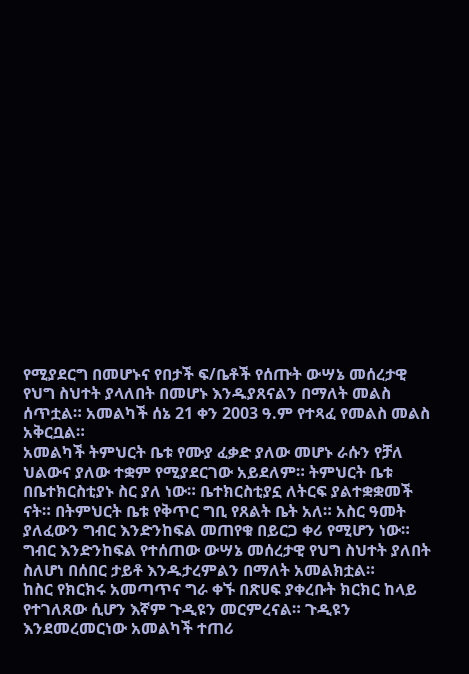የሚያደርግ በመሆኑና የበታች ፍ/ቤቶች የሰጡት ውሣኔ መሰረታዊ የህግ ስህተት ያላለበት በመሆኑ እንዱያጸናልን በማለት መልስ ሰጥቷል። አመልካች ሰኔ 21 ቀን 2003 ዓ.ም የተጻፈ የመልስ መልስ አቅርቧል።
አመልካች ትምህርት ቤቱ የሙያ ፈቃድ ያለው መሆኑ ራሱን የቻለ ህልውና ያለው ተቋም የሚያደርገው አይደለም። ትምህርት ቤቱ በቤተክርስቲያኑ ስር ያለ ነው። ቤተክርስቲያኗ ለትርፍ ያልተቋቋመች ናት። በትምህርት ቤቱ የቅጥር ግቢ የጸልት ቤት አለ። አስር ዓመት ያለፈውን ግብር እንድንከፍል መጠየቁ በይርጋ ቀሪ የሚሆን ነው። ግብር እንድንከፍል የተሰጠው ውሣኔ መሰረታዊ የህግ ስህተት ያለበት ስለሆነ በሰበር ታይቶ እንዱታረምልን በማለት አመልክቷል።
ከስር የክርክሩ አመጣጥና ግራ ቀኙ በጽሀፍ ያቀረቡት ክርክር ከላይ የተገለጸው ሲሆን እኛም ጉዲዩን መርምረናል። ጉዲዩን እንደመረመርነው አመልካች ተጠሪ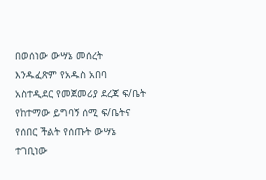በወሰነው ውሣኔ መሰረት እንዱፈጽም የአዱስ አበባ አስተዲደር የመጀመሪያ ደረጃ ፍ/ቤት የከተማው ይግባኝ ሰሚ ፍ/ቤትና የሰበር ችልት የሰጡት ውሣኔ ተገቢነው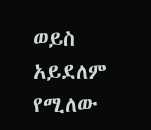ወይስ አይደለም የሚለው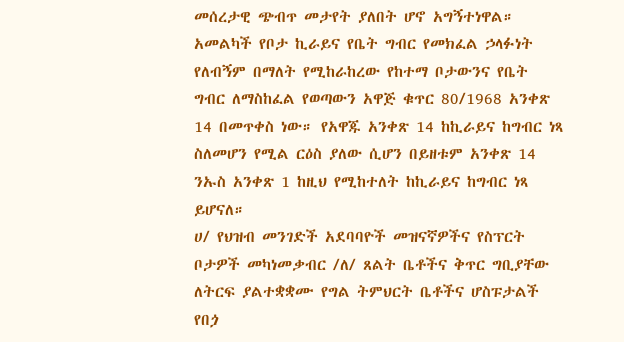መሰረታዊ ጭብጥ መታየት ያለበት ሆኖ አግኝተነዋል።
አመልካች የቦታ ኪራይና የቤት ግብር የመክፈል ኃላፉነት የለብኝም በማለት የሚከራከረው የከተማ ቦታውንና የቤት ግብር ለማስከፈል የወጣውን አዋጅ ቁጥር 80/1968 አንቀጽ 14 በመጥቀስ ነው። የአዋጁ አንቀጽ 14 ከኪራይና ከግብር ነጻ ስለመሆን የሚል ርዕስ ያለው ሲሆን በይዘቱም አንቀጽ 14 ንኡስ አንቀጽ 1 ከዚህ የሚከተለት ከኪራይና ከግብር ነጻ ይሆናለ።
ሀ/ የህዝብ መንገድች አደባባዮች መዝናኛዎችና የስፕርት ቦታዎች መካነመቃብር /ለ/ ጸልት ቤቶችና ቅጥር ግቢያቸው ለትርፍ ያልተቋቋሙ የግል ትምህርት ቤቶችና ሆስፑታልች የበጏ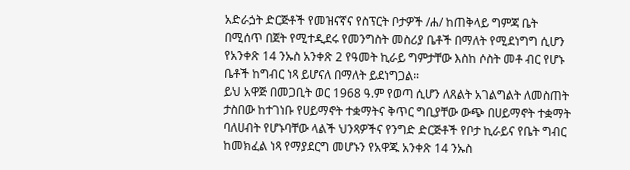አድራጏት ድርጅቶች የመዝናኛና የስፕርት ቦታዎች /ሐ/ ከጠቅላይ ግምጃ ቤት በሚሰጥ በጀት የሚተዲደሩ የመንግስት መስሪያ ቤቶች በማለት የሚደነግግ ሲሆን የአንቀጽ 14 ንኡስ አንቀጽ 2 የዓመት ኪራይ ግምታቸው እስከ ሶስት መቶ ብር የሆኑ ቤቶች ከግብር ነጻ ይሆናለ በማለት ይደነግጋል።
ይህ አዋጅ በመጋቢት ወር 1968 ዓ.ም የወጣ ሲሆን ለጸልት አገልግልት ለመስጠት ታስበው ከተገነቡ የሀይማኖት ተቋማትና ቅጥር ግቢያቸው ውጭ በሀይማኖት ተቋማት ባለሀብት የሆኑባቸው ላልች ህንጻዎችና የንግድ ድርጅቶች የቦታ ኪራይና የቤት ግብር ከመክፈል ነጻ የማያደርግ መሆኑን የአዋጁ አንቀጽ 14 ንኡስ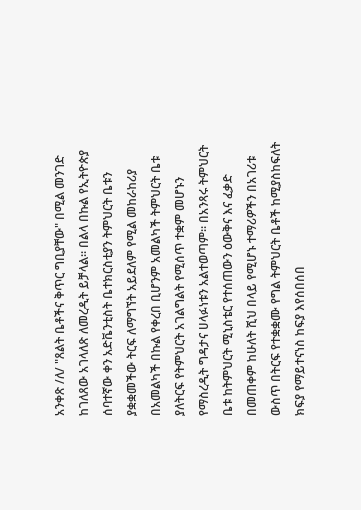አንቀጽ /ለ/ "ጸልት ቤቶችና ቅጥር ግቢያቸው" በሚል መንገድ ከገለጸው አገላለጽ ለመረዲት ይቻላል። በልላ በኩል የኢትዮጵያ ሰባተኛው ቀን አድቬንቲስት ቤተክርስቲያን ትምህርት ቤቱን ያቋቋመችው ትርፍ ለማግኘት አይደለም የሚል መከራከሪያ በአመልካች በኩል የቀረበ ቢሆንም አመልካች ትምህርት ቤቱ ያለትርፍ የትምህርት አገልግልት የሚሰጥ ተቋም መሆኑን የማስረዲት ግዳታና ሀላፉነቱን አልተወጣም። በአንጻሩ ትምህርት ቤቱ ከትምህርት ሚኒስቴር የተሰጠውን ዕውቅና እና ፈቃድ በመጠቀም ከሁለት ሺህ በላይ የሚሆኑ ተማሪዎችን በአገሪቱ ውስጥ በትርፍ የተቋቋሙ የግል ትምህርት ቤቶች ከሚያስከፍለት ክፍያ የማይተናነስ ከፍያ እየሰበሰበ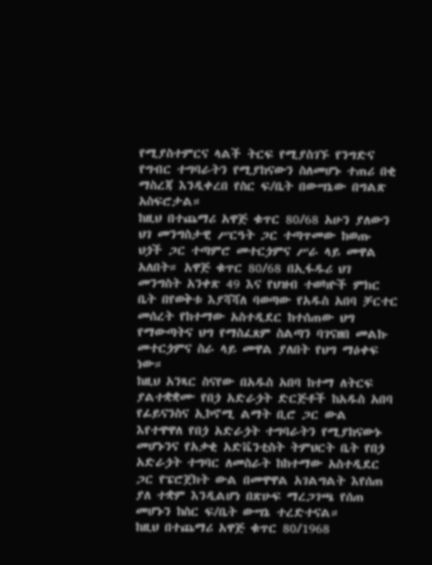የሚያስተምርና ላልች ትርፍ የሚያስገኙ የንግድና የግብር ተግባራትን የሚያከናውን ስለመሆኑ ተጠሪ በቂ ማስረጃ እንዲቀረበ የስር ፍ/ቤት በውሣኔው በግልጽ አስፍሮታል።
ከዚህ በተጨማሪ አዋጅ ቁጥር 80/68 አሁን ያለውን ህገ መንግስታዊ ሥርዓት ጋር ተጣጥመው ከወጡ ህጏች ጋር ተጣምሮ መተርጏምና ሥራ ላይ መዋል አለበት። አዋጅ ቁጥር 80/68 በኢፋዱሪ ህገ መንግስት አንቀጽ 49 እና የህዝብ ተወካዮች ምክር ቤት በየወቅቱ እያሻሻለ ባወጣው የአዱስ አበባ ቻርተር መሰረት የከተማው አስተዲደር ከተሰጠው ህግ የማውጣትና ህግ የማስፈጸም ስልጣን ባገናዘበ መልኩ መተርጏምና ስራ ላይ መዋል ያለበት የህግ ማዕቀፍ ነው።
ከዚህ አንጻር ስናየው በአዱስ አበባ ከተማ ለትርፍ ያልተቋቋሙ የበጏ አድራጏት ድርጅቶች ከአዱስ አበባ የፊይናንስና ኢኮኖሚ ልማት ቢሮ ጋር ውል እየተዋዋለ የበጏ አድራጏት ተግባራትን የሚያከናውኑ መሆኑንና የአቃቂ አድቬንቲስት ትምህርት ቤት የበጏ አድራጏት ተግባር ለመስራት ከከተማው አስተዲደር ጋር የፔሮጀክት ውል በመዋዋል አገልግልት እየሰጠ ያለ ተቋም እንዲልሆነ በጽሁፍ ማረጋገጫ የሰጠ መሆኑን ከስር ፍ/ቤት ውሣኔ ተረድተናል።
ከዚህ በተጨማሪ አዋጅ ቁጥር 80/1968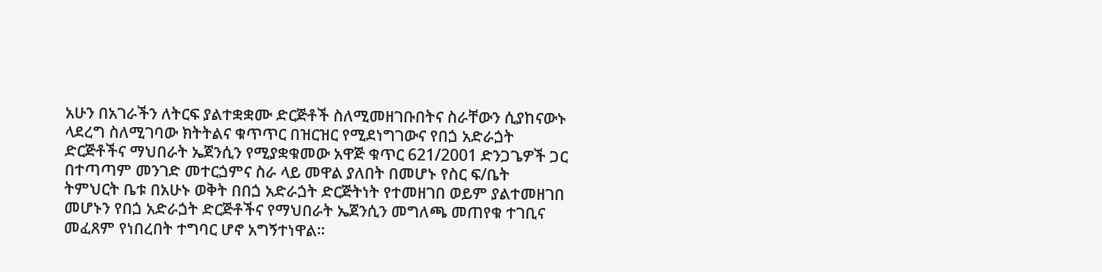አሁን በአገራችን ለትርፍ ያልተቋቋሙ ድርጅቶች ስለሚመዘገቡበትና ስራቸውን ሲያከናውኑ ላደረግ ስለሚገባው ክትትልና ቁጥጥር በዝርዝር የሚደነግገውና የበጏ አድራጏት ድርጅቶችና ማህበራት ኤጀንሲን የሚያቋቁመው አዋጅ ቁጥር 621/2001 ድንጋጌዎች ጋር በተጣጣም መንገድ መተርጏምና ስራ ላይ መዋል ያለበት በመሆኑ የስር ፍ/ቤት ትምህርት ቤቱ በአሁኑ ወቅት በበጏ አድራጏት ድርጅትነት የተመዘገበ ወይም ያልተመዘገበ መሆኑን የበጏ አድራጏት ድርጅቶችና የማህበራት ኤጀንሲን መግለጫ መጠየቁ ተገቢና መፈጸም የነበረበት ተግባር ሆኖ አግኝተነዋል።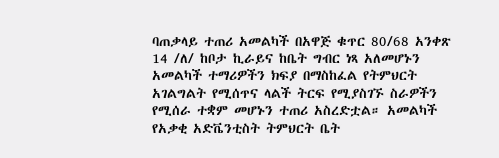ባጠቃላይ ተጠሪ አመልካች በአዋጅ ቁጥር 80/68 አንቀጽ 14 /ለ/ ከቦታ ኪራይና ከቤት ግብር ነጻ አለመሆኑን አመልካች ተማሪዎችን ክፍያ በማስከፈል የትምህርት አገልግልት የሚሰጥና ላልች ትርፍ የሚያስገኙ ስራዎችን የሚሰራ ተቋም መሆኑን ተጠሪ አስረድቷል። አመልካች የአቃቂ አድቬንቲስት ትምህርት ቤት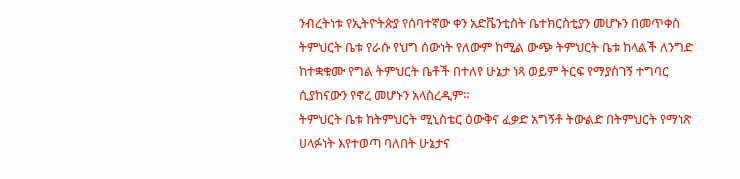ንብረትነቱ የኢትዮትጵያ የሰባተኛው ቀን አድቬንቲስት ቤተክርስቲያን መሆኑን በመጥቀስ ትምህርት ቤቱ የራሱ የህግ ሰውነት የለውም ከሚል ውጭ ትምህርት ቤቱ ከላልች ለንግድ ከተቋቁሙ የግል ትምህርት ቤቶች በተለየ ሁኔታ ነጻ ወይም ትርፍ የማያስገኝ ተግባር ሲያከናውን የኖረ መሆኑን አላስረዲም።
ትምህርት ቤቱ ከትምህርት ሚኒስቴር ዕውቅና ፈቃድ አግኝቶ ትውልድ በትምህርት የማነጽ ሀላፉነት እየተወጣ ባለበት ሁኔታና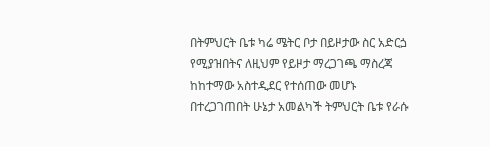በትምህርት ቤቱ ካሬ ሜትር ቦታ በይዞታው ስር አድርጏ የሚያዝበትና ለዚህም የይዞታ ማረጋገጫ ማስረጃ ከከተማው አስተዲደር የተሰጠው መሆኑ በተረጋገጠበት ሁኔታ አመልካች ትምህርት ቤቱ የራሱ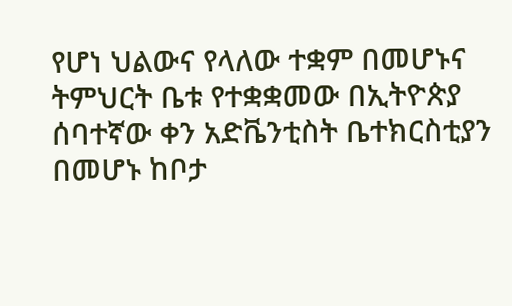የሆነ ህልውና የላለው ተቋም በመሆኑና ትምህርት ቤቱ የተቋቋመው በኢትዮጵያ ሰባተኛው ቀን አድቬንቲስት ቤተክርስቲያን በመሆኑ ከቦታ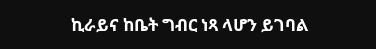ኪራይና ከቤት ግብር ነጻ ላሆን ይገባል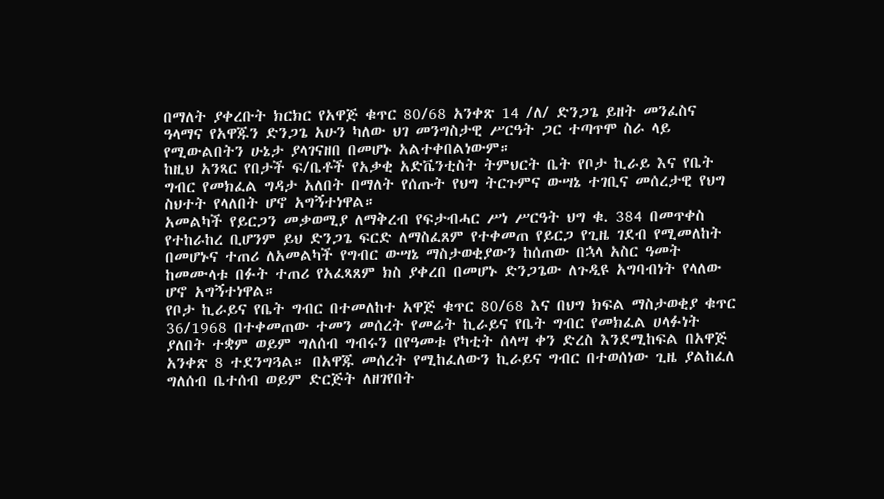በማለት ያቀረቡት ክርክር የአዋጅ ቁጥር 80/68 አንቀጽ 14 /ለ/ ድንጋጌ ይዘት መንፈስና ዓላማና የአዋጁን ድንጋጌ አሁን ካለው ህገ መንግስታዊ ሥርዓት ጋር ተጣጥሞ ስራ ላይ የሚውልበትን ሁኔታ ያላገናዘበ በመሆኑ አልተቀበልነውም።
ከዚህ አንጻር የበታች ፍ/ቤቶች የአቃቂ አድቬንቲስት ትምህርት ቤት የቦታ ኪራይ እና የቤት ግብር የመክፈል ግዳታ አለበት በማለት የሰጡት የህግ ትርጉምና ውሣኔ ተገቢና መሰረታዊ የህግ ስህተት የላለበት ሆኖ አግኝተነዋል።
አመልካች የይርጋን መቃወሚያ ለማቅረብ የፍታብሓር ሥነ ሥርዓት ህግ ቁ. 384 በመጥቀስ የተከራከረ ቢሆንም ይህ ድንጋጌ ፍርድ ለማስፈጸም የተቀመጠ የይርጋ የጊዜ ገደብ የሚመለከት በመሆኑና ተጠሪ ለአመልካች የግብር ውሣኔ ማስታወቂያውን ከሰጠው በኋላ አስር ዓመት ከመሙላቱ በፉት ተጠሪ የአፈጻጸም ክስ ያቀረበ በመሆኑ ድንጋጌው ለጉዲዩ አግባብነት የላለው ሆኖ አግኝተነዋል።
የቦታ ኪራይና የቤት ግብር በተመለከተ አዋጅ ቁጥር 80/68 እና በህግ ክፍል ማስታወቂያ ቁጥር 36/1968 በተቀመጠው ተመን መሰረት የመሬት ኪራይና የቤት ግብር የመክፈል ሀላፉነት ያለበት ተቋም ወይም ግለሰብ ግብሩን በየዓመቱ የካቲት ሰላሣ ቀን ድረስ እንደሚከፍል በአዋጅ አንቀጽ 8 ተደንግጓል። በአዋጁ መሰረት የሚከፈለውን ኪራይና ግብር በተወሰነው ጊዜ ያልከፈለ ግለሰብ ቤተሰብ ወይም ድርጅት ለዘገየበት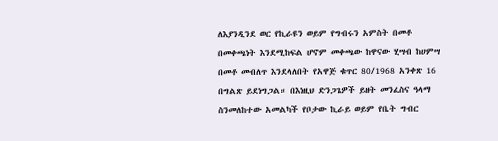ለእያንዲንደ ወር የኪራዩን ወይም የግብሩን አምስት በመቶ በመቀጫነት እንደሚከፍል ሆኖም መቀጫው ከዋናው ሂሣብ ከሀምሣ በመቶ መብለጥ እንደላለበት የአዋጅ ቁጥር 80/1968 አንቀጽ 16 በግልጽ ይደነግጋል። በእነዚህ ድንጋጌዎች ይዘት መንፈስና ዓላማ ስንመለከተው አመልካች የቦታው ኪራይ ወይም የቤት ግብር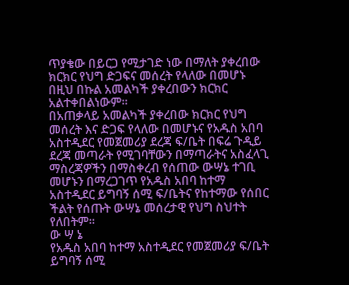ጥያቄው በይርጋ የሚታገድ ነው በማለት ያቀረበው ክርክር የህግ ድጋፍና መሰረት የላለው በመሆኑ በዚህ በኩል አመልካች ያቀረበውን ክርክር አልተቀበልነውም።
በአጠቃላይ አመልካች ያቀረበው ክርክር የህግ መሰረት እና ድጋፍ የላለው በመሆኑና የአዱስ አበባ አስተዲደር የመጀመሪያ ደረጃ ፍ/ቤት በፍሬ ጉዲይ ደረጃ መጣራት የሚገባቸውን በማጣራትና አስፈላጊ ማስረጃዎችን በማስቀረብ የሰጠው ውሣኔ ተገቢ መሆኑን በማረጋገጥ የአዱስ አበባ ከተማ አስተዲደር ይግባኝ ሰሚ ፍ/ቤትና የከተማው የሰበር ችልት የሰጡት ውሣኔ መሰረታዊ የህግ ስህተት የለበትም።
ው ሣ ኔ
የአዱስ አበባ ከተማ አስተዲደር የመጀመሪያ ፍ/ቤት ይግባኝ ሰሚ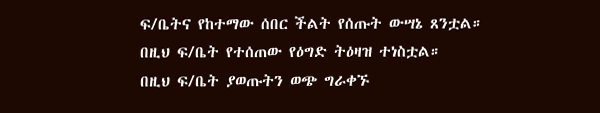ፍ/ቤትና የከተማው ሰበር ችልት የሰጡት ውሣኔ ጸንቷል።
በዚህ ፍ/ቤት የተሰጠው የዕግድ ትዕዛዝ ተነስቷል።
በዚህ ፍ/ቤት ያወጡትን ወጭ ግራቀኙ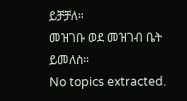ይቻቻለ።
መዝገቡ ወደ መዝገብ ቤት ይመለስ።
No topics extracted.